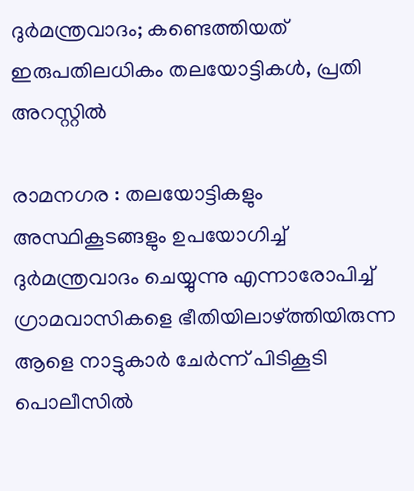ദുര്‍മന്ത്രവാദം; കണ്ടെത്തിയത് ഇരുപതിലധികം തലയോട്ടികൾ, പ്രതി അറസ്റ്റിൽ

രാമനഗര : തലയോട്ടികളും അസ്ഥികൂടങ്ങളും ഉപയോഗിച്ച് ദുര്‍മന്ത്രവാദം ചെയ്യുന്നു എന്നാരോപിച്ച് ഗ്രാമവാസികളെ ഭീതിയിലാഴ്ത്തിയിരുന്ന ആളെ നാട്ടുകാര്‍ ചേര്‍ന്ന് പിടികൂടി പൊലീസില്‍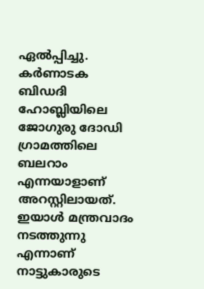ഏല്‍പ്പിച്ചു. കര്‍ണാടക ബിഡദി ഹോബ്ലിയിലെ ജോഗുരു ദോഡി ഗ്രാമത്തിലെ ബലറാം എന്നയാളാണ് അറസ്റ്റിലായത്. ഇയാള്‍ മന്ത്രവാദം നടത്തുന്നു എന്നാണ് നാട്ടുകാരുടെ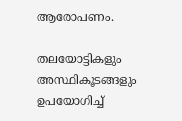ആരോപണം.

തലയോട്ടികളും അസ്ഥികൂടങ്ങളും ഉപയോഗിച്ച്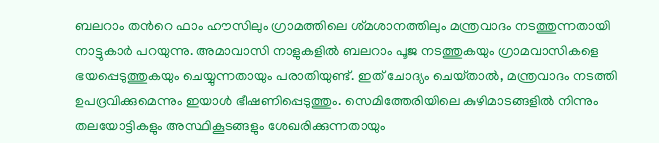ബലറാം തന്‍റെ ഫാം ഹൗസിലും ഗ്രാമത്തിലെ ശ്‌മശാനത്തിലും മന്ത്രവാദം നടത്തുന്നതായി നാട്ടുകാര്‍ പറയുന്നു. അമാവാസി നാളുകളില്‍ ബലറാം പൂജ നടത്തുകയും ഗ്രാമവാസികളെ ഭയപ്പെടുത്തുകയും ചെയ്യുന്നതായും പരാതിയുണ്ട്. ഇത് ചോദ്യം ചെയ്‌താൽ, മന്ത്രവാദം നടത്തി ഉപദ്രവിക്കുമെന്നും ഇയാള്‍ ഭീഷണിപ്പെടുത്തും. സെമിത്തേരിയിലെ കുഴിമാടങ്ങളിൽ നിന്നും തലയോട്ടികളും അസ്ഥികൂടങ്ങളും ശേഖരിക്കുന്നതായും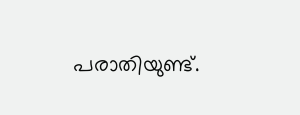പരാതിയുണ്ട്.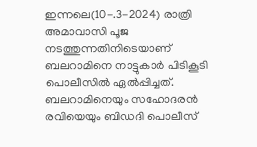ഇന്നലെ(10-.3-2024) രാത്രി അമാവാസി പൂജ നടത്തുന്നതിനിടെയാണ് ബലറാമിനെ നാട്ടുകാർ പിടികൂടി പൊലീസിൽ ഏൽപ്പിച്ചത്. ബലറാമിനെയും സഹോദരൻ രവിയെയും ബിഡദി പൊലീസ്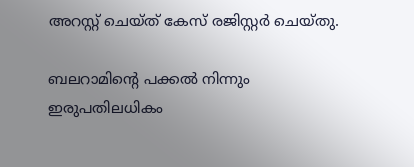അറസ്റ്റ് ചെയ്‌ത് കേസ് രജിസ്റ്റർ ചെയ്‌തു.

ബലറാമിന്‍റെ പക്കല്‍ നിന്നും ഇരുപതിലധികം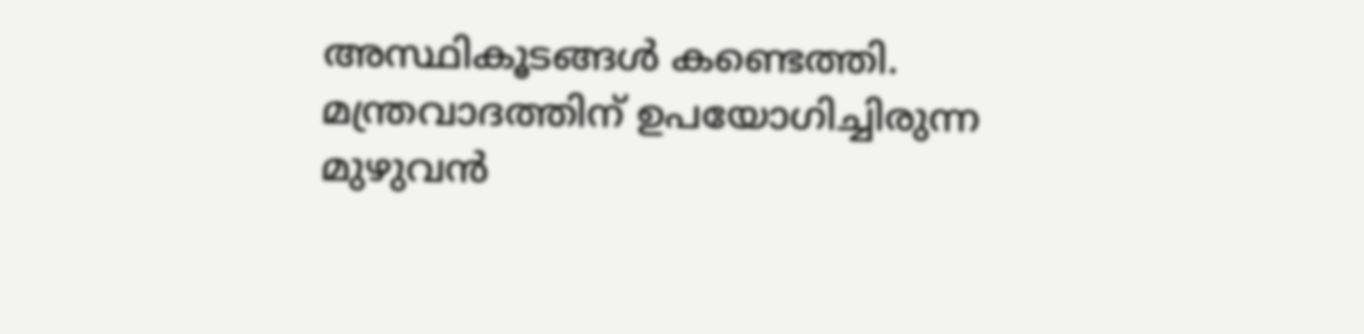അസ്ഥികൂടങ്ങൾ കണ്ടെത്തി. മന്ത്രവാദത്തിന് ഉപയോഗിച്ചിരുന്ന മുഴുവന്‍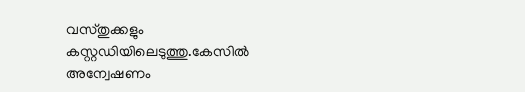വസ്‌തുക്കളും കസ്റ്റഡിയിലെടുത്തു.കേസില്‍ അന്വേഷണം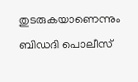തുടരുകയാണെന്നും ബിഡദി പൊലീസ്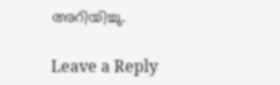അറിയിച്ചു.

Leave a Reply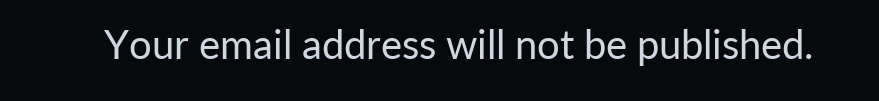Your email address will not be published.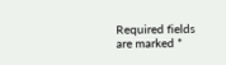Required fields are marked *